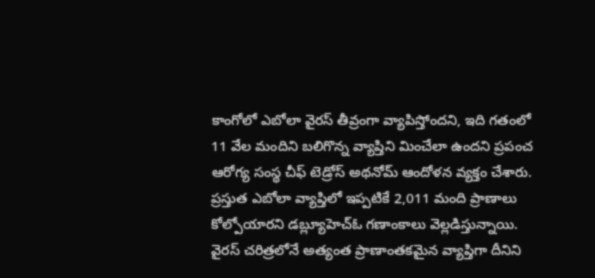కాంగోలో ఎబోలా వైరస్ తీవ్రంగా వ్యాపిస్తోందని, ఇది గతంలో 11 వేల మందిని బలిగొన్న వ్యాప్తిని మించేలా ఉందని ప్రపంచ ఆరోగ్య సంస్థ చీఫ్ టెడ్రోస్ అథనోమ్ ఆందోళన వ్యక్తం చేశారు.
ప్రస్తుత ఎబోలా వ్యాప్తిలో ఇప్పటికే 2,011 మంది ప్రాణాలు కోల్పోయారని డబ్ల్యూహెచ్ఓ గణాంకాలు వెల్లడిస్తున్నాయి.
వైరస్ చరిత్రలోనే అత్యంత ప్రాణాంతకమైన వ్యాప్తిగా దీనిని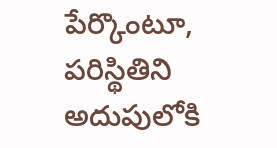పేర్కొంటూ, పరిస్థితిని అదుపులోకి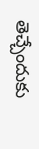తెచ్చేందుకు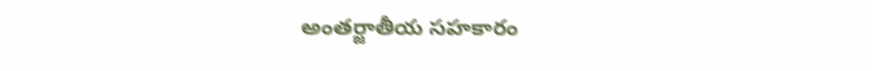అంతర్జాతీయ సహకారం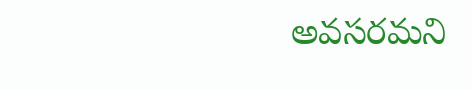అవసరమని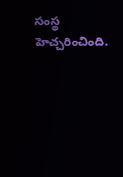సంస్థ హెచ్చరించింది.